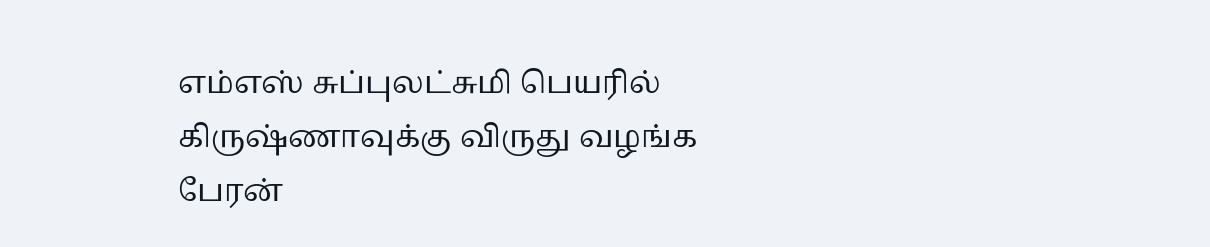எம்எஸ் சுப்புலட்சுமி பெயரில் கிருஷ்ணாவுக்கு விருது வழங்க பேரன்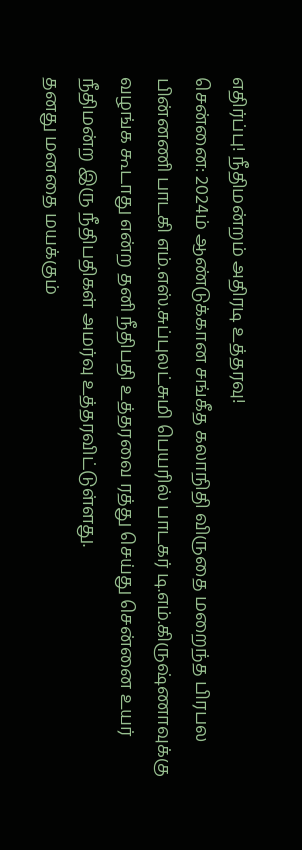எதிர்ப்பு! நீதிமன்றம் அதிரடி உத்தரவு!
சென்னை: 2024ம் ஆண்டுக்கான சங்கீத கலாநிதி விருதை மறைந்த பிரபல பின்னணி பாடகி எம்.எஸ்.சுப்புலட்சுமி பெயரில் பாடகர் டி.எம்.கிருஷ்ணாவுக்கு வழங்க கூடாது என்ற தனி நீதிபதி உத்தரவை ரத்து செய்து சென்னை உயர் நீதிமன்ற இரு நீதிபதிகள் அமர்வு உத்தரவிட்டுள்ளது.
தனது மனதை மயக்கும்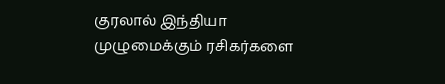குரலால் இந்தியா முழுமைக்கும் ரசிகர்களை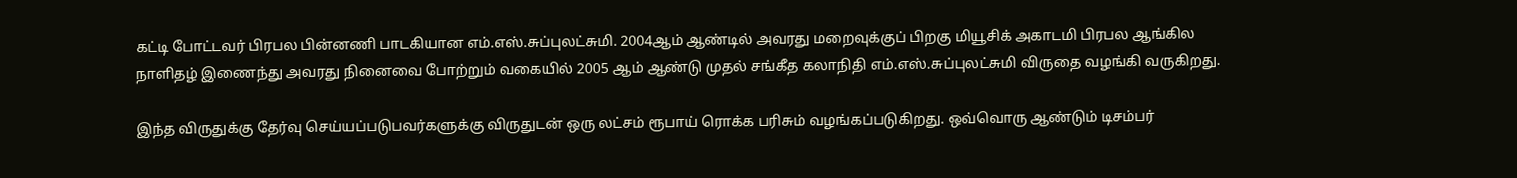கட்டி போட்டவர் பிரபல பின்னணி பாடகியான எம்.எஸ்.சுப்புலட்சுமி. 2004ஆம் ஆண்டில் அவரது மறைவுக்குப் பிறகு மியூசிக் அகாடமி பிரபல ஆங்கில நாளிதழ் இணைந்து அவரது நினைவை போற்றும் வகையில் 2005 ஆம் ஆண்டு முதல் சங்கீத கலாநிதி எம்.எஸ்.சுப்புலட்சுமி விருதை வழங்கி வருகிறது.

இந்த விருதுக்கு தேர்வு செய்யப்படுபவர்களுக்கு விருதுடன் ஒரு லட்சம் ரூபாய் ரொக்க பரிசும் வழங்கப்படுகிறது. ஒவ்வொரு ஆண்டும் டிசம்பர்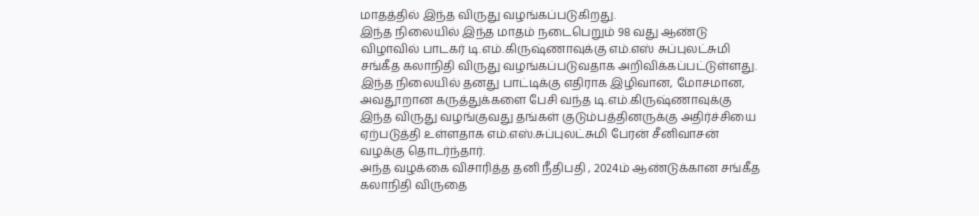மாதத்தில் இந்த விருது வழங்கப்படுகிறது.
இந்த நிலையில் இந்த மாதம் நடைபெறும் 98 வது ஆண்டு விழாவில் பாடகர் டி.எம்.கிருஷ்ணாவுக்கு எம்.எஸ் சுப்புலட்சுமி சங்கீத கலாநிதி விருது வழங்கப்படுவதாக அறிவிக்கப்பட்டுள்ளது. இந்த நிலையில் தனது பாட்டிக்கு எதிராக இழிவான, மோசமான, அவதூறான கருத்துக்களை பேசி வந்த டி.எம்.கிருஷ்ணாவுக்கு இந்த விருது வழங்குவது தங்கள் குடும்பத்தினருக்கு அதிர்ச்சியை ஏற்படுத்தி உள்ளதாக எம்.எஸ்.சுப்புலட்சுமி பேரன் சீனிவாசன் வழக்கு தொடர்ந்தார்.
அந்த வழக்கை விசாரித்த தனி நீதிபதி , 2024ம் ஆண்டுக்கான சங்கீத கலாநிதி விருதை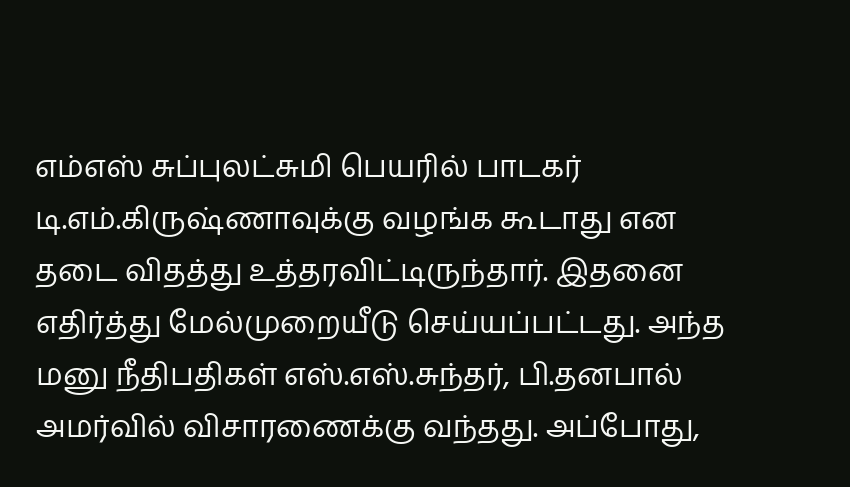எம்எஸ் சுப்புலட்சுமி பெயரில் பாடகர் டி.எம்.கிருஷ்ணாவுக்கு வழங்க கூடாது என தடை விதத்து உத்தரவிட்டிருந்தார். இதனை எதிர்த்து மேல்முறையீடு செய்யப்பட்டது. அந்த மனு நீதிபதிகள் எஸ்.எஸ்.சுந்தர், பி.தனபால் அமர்வில் விசாரணைக்கு வந்தது. அப்போது,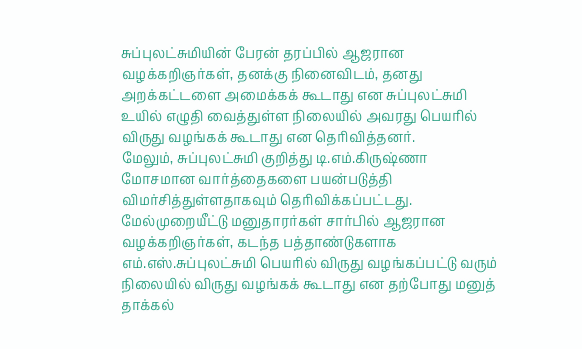சுப்புலட்சுமியின் பேரன் தரப்பில் ஆஜரான வழக்கறிஞர்கள், தனக்கு நினைவிடம், தனது அறக்கட்டளை அமைக்கக் கூடாது என சுப்புலட்சுமி உயில் எழுதி வைத்துள்ள நிலையில் அவரது பெயரில் விருது வழங்கக் கூடாது என தெரிவித்தனர்.
மேலும், சுப்புலட்சுமி குறித்து டி.எம்.கிருஷ்ணா மோசமான வார்த்தைகளை பயன்படுத்தி விமர்சித்துள்ளதாகவும் தெரிவிக்கப்பட்டது. மேல்முறையீட்டு மனுதாரர்கள் சார்பில் ஆஜரான வழக்கறிஞர்கள், கடந்த பத்தாண்டுகளாக எம்.எஸ்.சுப்புலட்சுமி பெயரில் விருது வழங்கப்பட்டு வரும் நிலையில் விருது வழங்கக் கூடாது என தற்போது மனுத் தாக்கல்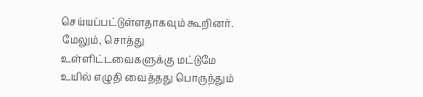செய்யப்பட்டுள்ளதாகவும் கூறினர். மேலும், சொத்து உள்ளிட்டவைகளுக்கு மட்டுமே உயில் எழுதி வைத்தது பொருந்தும்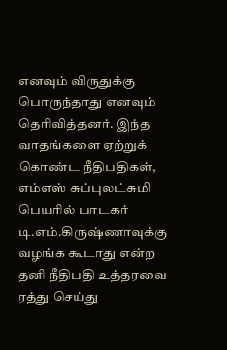எனவும் விருதுக்கு பொருந்தாது எனவும் தெரிவித்தனர். இந்த வாதங்களை ஏற்றுக் கொண்ட நீதிபதிகள், எம்எஸ் சுப்புலட்சுமி பெயரில் பாடகர் டி.எம்.கிருஷ்ணாவுக்கு வழங்க கூடாது என்ற தனி நீதிபதி உத்தரவை ரத்து செய்து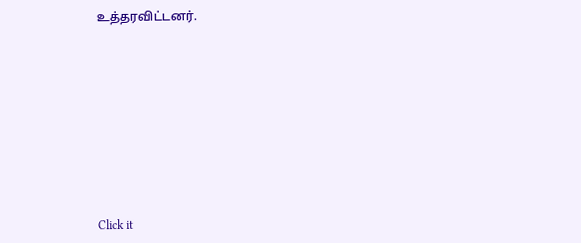உத்தரவிட்டனர்.












Click it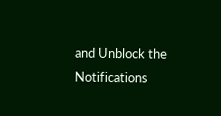and Unblock the Notifications